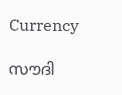Currency

സൗദി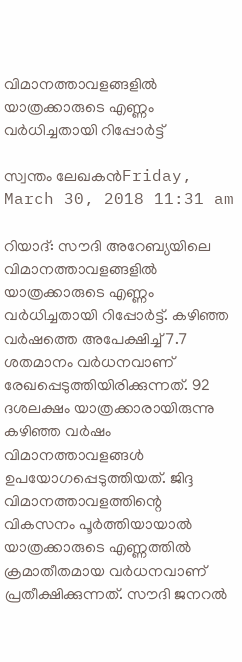വിമാനത്താവളങ്ങളില്‍ യാത്രക്കാരുടെ എണ്ണം വര്‍ധിച്ചതായി റിപ്പോര്‍ട്ട്

സ്വന്തം ലേഖകന്‍Friday, March 30, 2018 11:31 am

റിയാദ്: സൗദി അറേബ്യയിലെ വിമാനത്താവളങ്ങളില്‍ യാത്രക്കാരുടെ എണ്ണം വര്‍ധിച്ചതായി റിപ്പോര്‍ട്ട്. കഴിഞ്ഞ വര്‍ഷത്തെ അപേക്ഷിച്ച് 7.7 ശതമാനം വര്‍ധനവാണ് രേഖപ്പെടുത്തിയിരിക്കുന്നത്. 92 ദശലക്ഷം യാത്രക്കാരായിരുന്നു കഴിഞ്ഞ വര്‍ഷം വിമാനത്താവളങ്ങള്‍ ഉപയോഗപ്പെടുത്തിയത്. ജിദ്ദ വിമാനത്താവളത്തിന്റെ വികസനം പൂര്‍ത്തിയായാല്‍ യാത്രക്കാരുടെ എണ്ണത്തില്‍ ക്രമാതീതമായ വര്‍ധനവാണ് പ്രതീക്ഷിക്കുന്നത്. സൗദി ജനറല്‍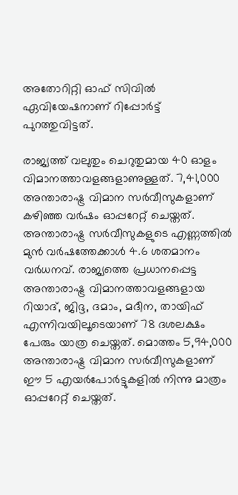അതോറിറ്റി ഓഫ് സിവില്‍ ഏവിയേഷനാണ് റിപ്പോര്‍ട്ട് പുറത്തുവിട്ടത്.

രാജ്യത്ത് വലുതും ചെറുതുമായ 40 ഓളം വിമാനത്താവളങ്ങളാണുള്ളത്. 7,41,000 അന്താരാഷ്ട്ര വിമാന സര്‍വീസുകളാണ് കഴിഞ്ഞ വര്‍ഷം ഓപ്പറേറ്റ് ചെയ്തത്. അന്താരാഷ്ട്ര സര്‍വീസുകളുടെ എണ്ണത്തില്‍ മുന്‍ വര്‍ഷത്തേക്കാള്‍ 4.6 ശതമാനം വര്‍ധനവ്. രാജ്യത്തെ പ്രധാനപ്പെട്ട അന്താരാഷ്ട്ര വിമാനത്താവളങ്ങളായ റിയാദ്, ജിദ്ദ, ദമാം, മദീന, തായിഫ് എന്നിവയിലൂടെയാണ് 78 ദശലക്ഷം പേരും യാത്ര ചെയ്തത്. മൊത്തം 5,94,000 അന്താരാഷ്ട്ര വിമാന സര്‍വീസുകളാണ് ഈ 5 എയര്‍പോര്‍ട്ടുകളില്‍ നിന്നു മാത്രം ഓപ്പറേറ്റ് ചെയ്തത്.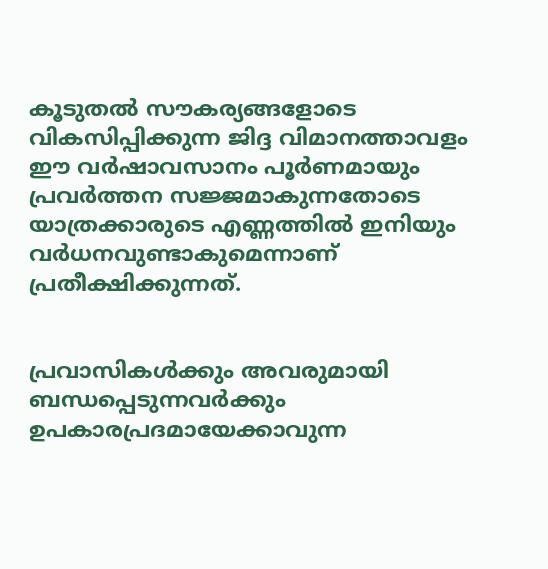കൂടുതല്‍ സൗകര്യങ്ങളോടെ വികസിപ്പിക്കുന്ന ജിദ്ദ വിമാനത്താവളം ഈ വര്‍ഷാവസാനം പൂര്‍ണമായും പ്രവര്‍ത്തന സജ്ജമാകുന്നതോടെ യാത്രക്കാരുടെ എണ്ണത്തില്‍ ഇനിയും വര്‍ധനവുണ്ടാകുമെന്നാണ് പ്രതീക്ഷിക്കുന്നത്.


പ്രവാസികൾക്കും അവരുമായി ബന്ധപ്പെടുന്നവർക്കും ഉപകാരപ്രദമായേക്കാവുന്ന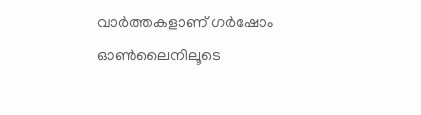വാർത്തകളാണ് ഗർഷോം ഓൺലൈനിലൂടെ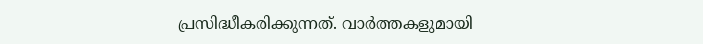പ്രസിദ്ധീകരിക്കുന്നത്. വാർത്തകളുമായി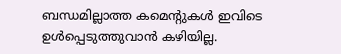ബന്ധമില്ലാത്ത കമെന്റുകൾ ഇവിടെ ഉൾപ്പെടുത്തുവാൻ കഴിയില്ല.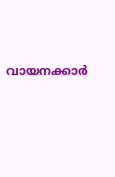വായനക്കാർ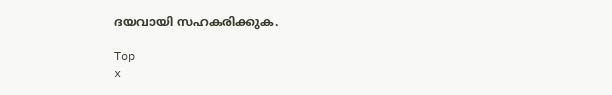ദയവായി സഹകരിക്കുക.

Top
x